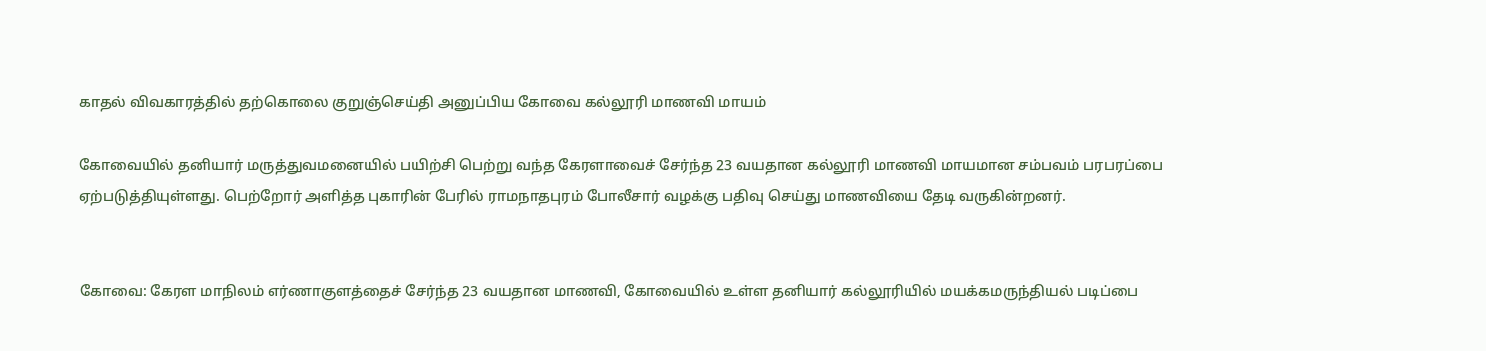காதல் விவகாரத்தில் தற்கொலை குறுஞ்செய்தி அனுப்பிய கோவை கல்லூரி மாணவி மாயம்

கோவையில் தனியார் மருத்துவமனையில் பயிற்சி பெற்று வந்த கேரளாவைச் சேர்ந்த 23 வயதான கல்லூரி மாணவி மாயமான சம்பவம் பரபரப்பை ஏற்படுத்தியுள்ளது. பெற்றோர் அளித்த புகாரின் பேரில் ராமநாதபுரம் போலீசார் வழக்கு பதிவு செய்து மாணவியை தேடி வருகின்றனர்.


கோவை: கேரள மாநிலம் எர்ணாகுளத்தைச் சேர்ந்த 23 வயதான மாணவி, கோவையில் உள்ள தனியார் கல்லூரியில் மயக்கமருந்தியல் படிப்பை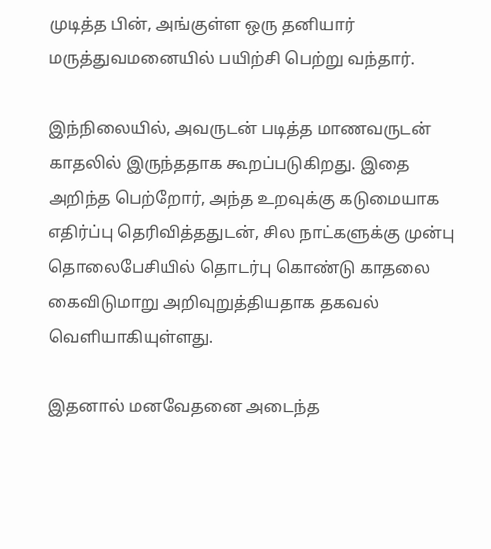முடித்த பின், அங்குள்ள ஒரு தனியார் மருத்துவமனையில் பயிற்சி பெற்று வந்தார்.

இந்நிலையில், அவருடன் படித்த மாணவருடன் காதலில் இருந்ததாக கூறப்படுகிறது. இதை அறிந்த பெற்றோர், அந்த உறவுக்கு கடுமையாக எதிர்ப்பு தெரிவித்ததுடன், சில நாட்களுக்கு முன்பு தொலைபேசியில் தொடர்பு கொண்டு காதலை கைவிடுமாறு அறிவுறுத்தியதாக தகவல் வெளியாகியுள்ளது.

இதனால் மனவேதனை அடைந்த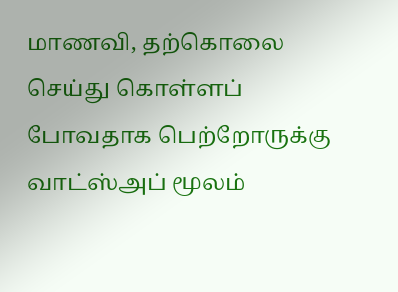மாணவி, தற்கொலை செய்து கொள்ளப் போவதாக பெற்றோருக்கு வாட்ஸ்அப் மூலம்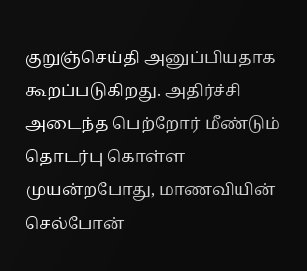குறுஞ்செய்தி அனுப்பியதாக கூறப்படுகிறது. அதிர்ச்சி அடைந்த பெற்றோர் மீண்டும் தொடர்பு கொள்ள முயன்றபோது, மாணவியின் செல்போன்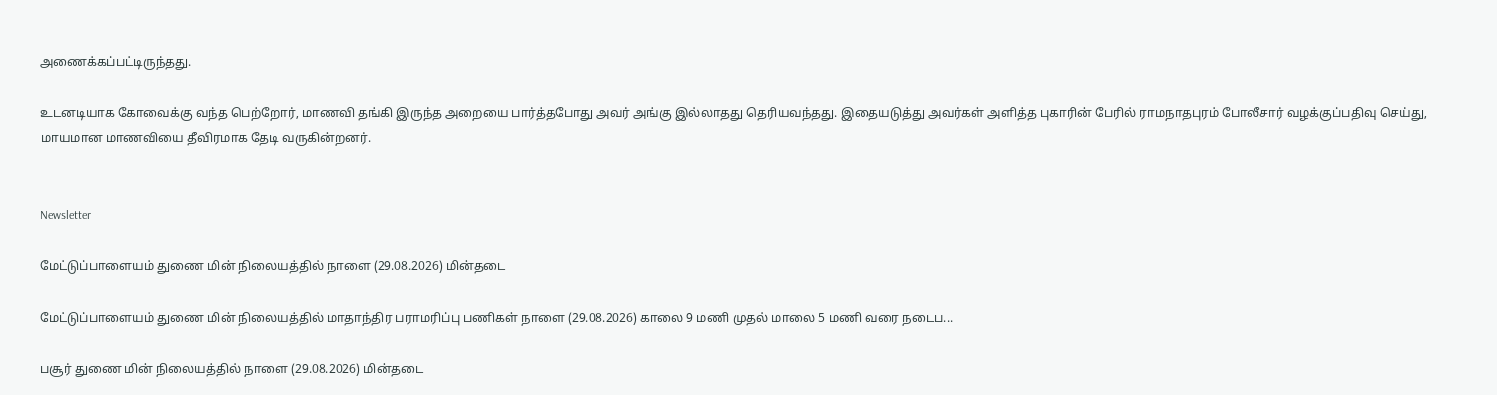அணைக்கப்பட்டிருந்தது.

உடனடியாக கோவைக்கு வந்த பெற்றோர், மாணவி தங்கி இருந்த அறையை பார்த்தபோது அவர் அங்கு இல்லாதது தெரியவந்தது. இதையடுத்து அவர்கள் அளித்த புகாரின் பேரில் ராமநாதபுரம் போலீசார் வழக்குப்பதிவு செய்து, மாயமான மாணவியை தீவிரமாக தேடி வருகின்றனர்.


Newsletter

மேட்டுப்பாளையம் துணை மின் நிலையத்தில் நாளை (29.08.2026) மின்தடை

மேட்டுப்பாளையம் துணை மின் நிலையத்தில் மாதாந்திர பராமரிப்பு பணிகள் நாளை (29.08.2026) காலை 9 மணி முதல் மாலை 5 மணி வரை நடைப...

பசூர் துணை மின் நிலையத்தில் நாளை (29.08.2026) மின்தடை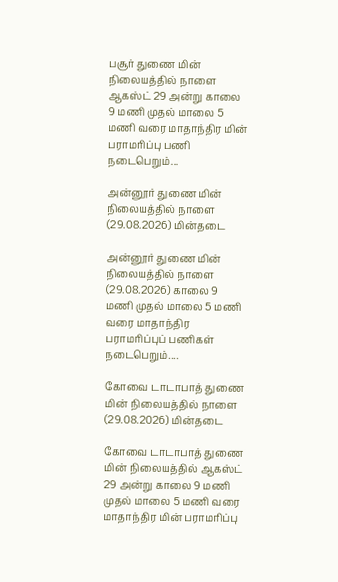பசூர் துணை மின் நிலையத்தில் நாளை ஆகஸ்ட் 29 அன்று காலை 9 மணி முதல் மாலை 5 மணி வரை மாதாந்திர மின் பராமரிப்பு பணி நடைபெறும்...

அன்னூர் துணை மின் நிலையத்தில் நாளை (29.08.2026) மின்தடை

அன்னூர் துணை மின் நிலையத்தில் நாளை (29.08.2026) காலை 9 மணி முதல் மாலை 5 மணி வரை மாதாந்திர பராமரிப்புப் பணிகள் நடைபெறும்....

கோவை டாடாபாத் துணை மின் நிலையத்தில் நாளை (29.08.2026) மின்தடை

கோவை டாடாபாத் துணை மின் நிலையத்தில் ஆகஸ்ட் 29 அன்று காலை 9 மணி முதல் மாலை 5 மணி வரை மாதாந்திர மின் பராமரிப்பு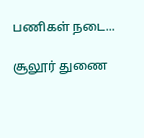பணிகள் நடை...

சூலூர் துணை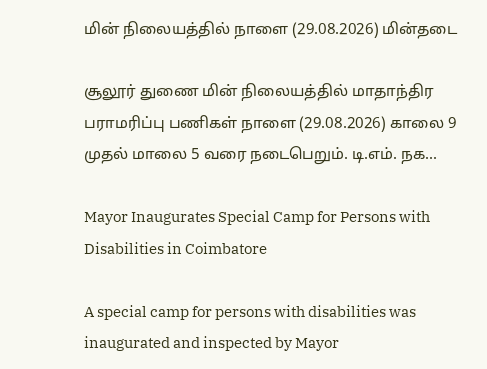மின் நிலையத்தில் நாளை (29.08.2026) மின்தடை

சூலூர் துணை மின் நிலையத்தில் மாதாந்திர பராமரிப்பு பணிகள் நாளை (29.08.2026) காலை 9 முதல் மாலை 5 வரை நடைபெறும். டி.எம். நக...

Mayor Inaugurates Special Camp for Persons with Disabilities in Coimbatore

A special camp for persons with disabilities was inaugurated and inspected by Mayor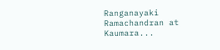Ranganayaki Ramachandran at Kaumara...